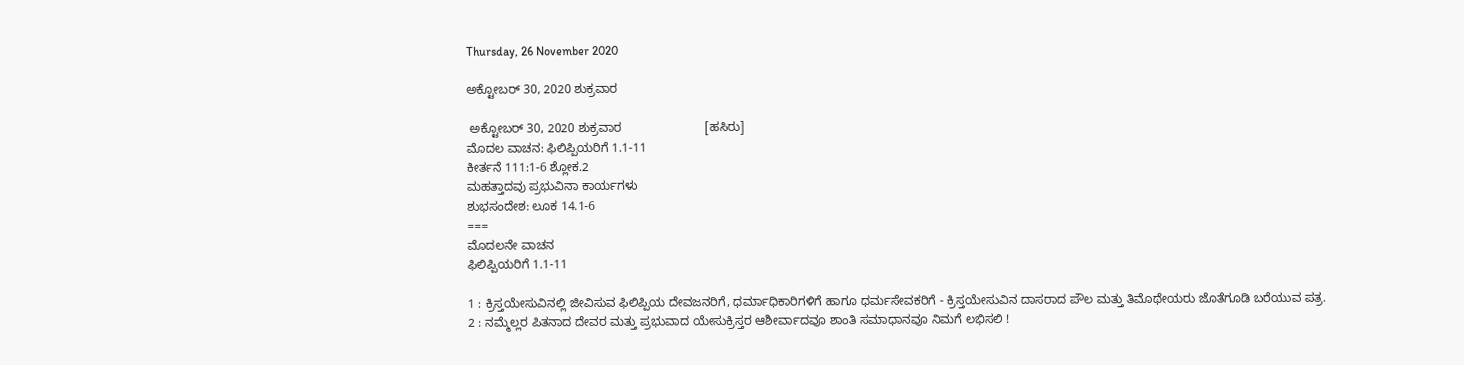Thursday, 26 November 2020

ಅಕ್ಟೋಬರ್ 30, 2020 ಶುಕ್ರವಾರ

 ಅಕ್ಟೋಬರ್ 30, 2020 ಶುಕ್ರವಾರ                        [ಹಸಿರು]
ಮೊದಲ ವಾಚನ: ಫಿಲಿಪ್ಪಿಯರಿಗೆ 1.1-11
ಕೀರ್ತನೆ 111:1-6 ಶ್ಲೋಕ.2
ಮಹತ್ತಾದವು ಪ್ರಭುವಿನಾ ಕಾರ್ಯಗಳು
ಶುಭಸಂದೇಶ: ಲೂಕ 14.1-6
===
ಮೊದಲನೇ ವಾಚನ
ಫಿಲಿಪ್ಪಿಯರಿಗೆ 1.1-11

1 : ಕ್ರಿಸ್ತಯೇಸುವಿನಲ್ಲಿ ಜೀವಿಸುವ ಫಿಲಿಪ್ಪಿಯ ದೇವಜನರಿಗೆ, ಧರ್ಮಾಧಿಕಾರಿಗಳಿಗೆ ಹಾಗೂ ಧರ್ಮಸೇವಕರಿಗೆ - ಕ್ರಿಸ್ತಯೇಸುವಿನ ದಾಸರಾದ ಪೌಲ ಮತ್ತು ತಿಮೊಥೇಯರು ಜೊತೆಗೂಡಿ ಬರೆಯುವ ಪತ್ರ.
2 : ನಮ್ಮೆಲ್ಲರ ಪಿತನಾದ ದೇವರ ಮತ್ತು ಪ್ರಭುವಾದ ಯೇಸುಕ್ರಿಸ್ತರ ಆಶೀರ್ವಾದವೂ ಶಾಂತಿ ಸಮಾಧಾನವೂ ನಿಮಗೆ ಲಭಿಸಲಿ !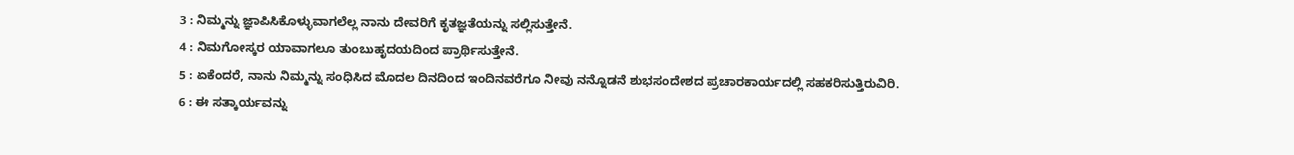3 : ನಿಮ್ಮನ್ನು ಜ್ಞಾಪಿಸಿಕೊಳ್ಳುವಾಗಲೆಲ್ಲ ನಾನು ದೇವರಿಗೆ ಕೃತಜ್ಞತೆಯನ್ನು ಸಲ್ಲಿಸುತ್ತೇನೆ.
4 : ನಿಮಗೋಸ್ಕರ ಯಾವಾಗಲೂ ತುಂಬುಹೃದಯದಿಂದ ಪ್ರಾರ್ಥಿಸುತ್ತೇನೆ.
5 : ಏಕೆಂದರೆ, ನಾನು ನಿಮ್ಮನ್ನು ಸಂಧಿಸಿದ ಮೊದಲ ದಿನದಿಂದ ಇಂದಿನವರೆಗೂ ನೀವು ನನ್ನೊಡನೆ ಶುಭಸಂದೇಶದ ಪ್ರಚಾರಕಾರ್ಯದಲ್ಲಿ ಸಹಕರಿಸುತ್ತಿರುವಿರಿ.
6 : ಈ ಸತ್ಕಾರ್ಯವನ್ನು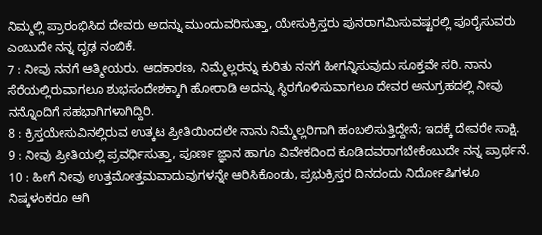ನಿಮ್ಮಲ್ಲಿ ಪ್ರಾರಂಭಿಸಿದ ದೇವರು ಅದನ್ನು ಮುಂದುವರಿಸುತ್ತಾ, ಯೇಸುಕ್ರಿಸ್ತರು ಪುನರಾಗಮಿಸುವಷ್ಟರಲ್ಲಿ ಪೂರೈಸುವರು ಎಂಬುದೇ ನನ್ನ ದೃಢ ನಂಬಿಕೆ.
7 : ನೀವು ನನಗೆ ಆತ್ಮೀಯರು. ಆದಕಾರಣ, ನಿಮ್ಮೆಲ್ಲರನ್ನು ಕುರಿತು ನನಗೆ ಹೀಗನ್ನಿಸುವುದು ಸೂಕ್ತವೇ ಸರಿ. ನಾನು ಸೆರೆಯಲ್ಲಿರುವಾಗಲೂ ಶುಭಸಂದೇಶಕ್ಕಾಗಿ ಹೋರಾಡಿ ಅದನ್ನು ಸ್ಥಿರಗೊಳಿಸುವಾಗಲೂ ದೇವರ ಅನುಗ್ರಹದಲ್ಲಿ ನೀವು ನನ್ನೊಂದಿಗೆ ಸಹಭಾಗಿಗಳಾಗಿದ್ದಿರಿ.
8 : ಕ್ರಿಸ್ತಯೇಸುವಿನಲ್ಲಿರುವ ಉತ್ಕಟ ಪ್ರೀತಿಯಿಂದಲೇ ನಾನು ನಿಮ್ಮೆಲ್ಲರಿಗಾಗಿ ಹಂಬಲಿಸುತ್ತಿದ್ದೇನೆ; ಇದಕ್ಕೆ ದೇವರೇ ಸಾಕ್ಷಿ.
9 : ನೀವು ಪ್ರೀತಿಯಲ್ಲಿ ಪ್ರವರ್ಧಿಸುತ್ತಾ, ಪೂರ್ಣ ಜ್ಞಾನ ಹಾಗೂ ವಿವೇಕದಿಂದ ಕೂಡಿದವರಾಗಬೇಕೆಂಬುದೇ ನನ್ನ ಪ್ರಾರ್ಥನೆ.
10 : ಹೀಗೆ ನೀವು ಉತ್ತಮೋತ್ತಮವಾದುವುಗಳನ್ನೇ ಆರಿಸಿಕೊಂಡು, ಪ್ರಭುಕ್ರಿಸ್ತರ ದಿನದಂದು ನಿರ್ದೋಷಿಗಳೂ ನಿಷ್ಕಳಂಕರೂ ಆಗಿ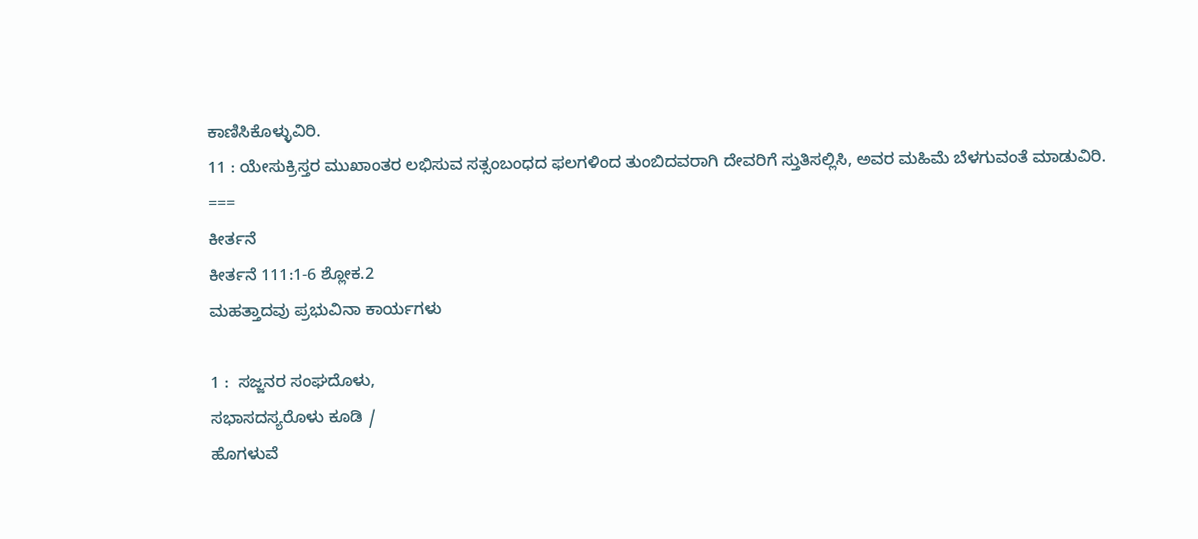ಕಾಣಿಸಿಕೊಳ್ಳುವಿರಿ.
11 : ಯೇಸುಕ್ರಿಸ್ತರ ಮುಖಾಂತರ ಲಭಿಸುವ ಸತ್ಸಂಬಂಧದ ಫಲಗಳಿಂದ ತುಂಬಿದವರಾಗಿ ದೇವರಿಗೆ ಸ್ತುತಿಸಲ್ಲಿಸಿ, ಅವರ ಮಹಿಮೆ ಬೆಳಗುವಂತೆ ಮಾಡುವಿರಿ.
===
ಕೀರ್ತನೆ
ಕೀರ್ತನೆ 111:1-6 ಶ್ಲೋಕ.2
ಮಹತ್ತಾದವು ಪ್ರಭುವಿನಾ ಕಾರ್ಯಗಳು

1 :  ಸಜ್ಜನರ ಸಂಘದೊಳು,
ಸಭಾಸದಸ್ಯರೊಳು ಕೂಡಿ /
ಹೊಗಳುವೆ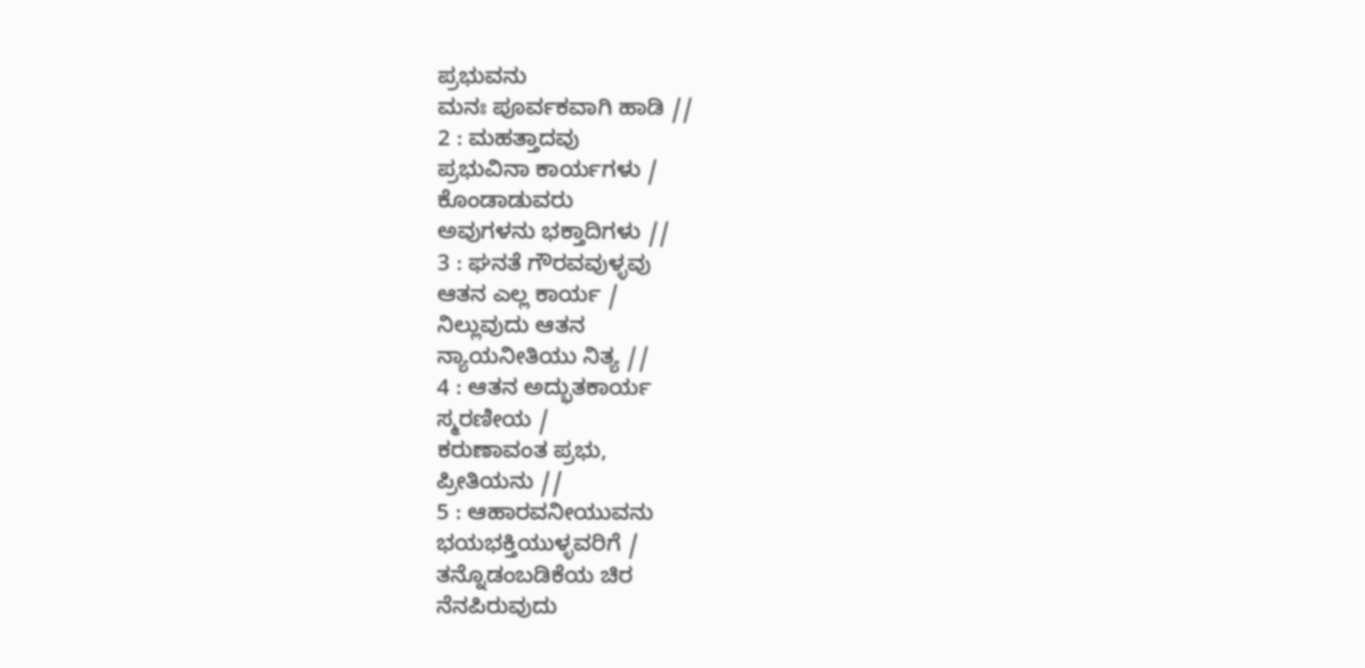ಪ್ರಭುವನು
ಮನಃ ಪೂರ್ವಕವಾಗಿ ಹಾಡಿ //
2 : ಮಹತ್ತಾದವು
ಪ್ರಭುವಿನಾ ಕಾರ್ಯಗಳು /
ಕೊಂಡಾಡುವರು
ಅವುಗಳನು ಭಕ್ತಾದಿಗಳು //
3 : ಘನತೆ ಗೌರವವುಳ್ಳವು
ಆತನ ಎಲ್ಲ ಕಾರ್ಯ /
ನಿಲ್ಲುವುದು ಆತನ
ನ್ಯಾಯನೀತಿಯು ನಿತ್ಯ //
4 : ಆತನ ಅದ್ಭುತಕಾರ್ಯ
ಸ್ಮರಣೀಯ /
ಕರುಣಾವಂತ ಪ್ರಭು,
ಪ್ರೀತಿಯನು //
5 : ಆಹಾರವನೀಯುವನು
ಭಯಭಕ್ತಿಯುಳ್ಳವರಿಗೆ /
ತನ್ನೊಡಂಬಡಿಕೆಯ ಚಿರ
ನೆನಪಿರುವುದು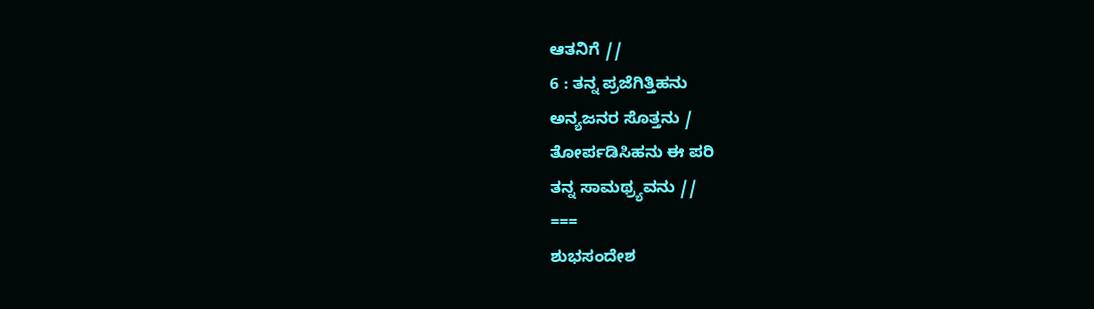ಆತನಿಗೆ //
6 : ತನ್ನ ಪ್ರಜೆಗಿತ್ತಿಹನು
ಅನ್ಯಜನರ ಸೊತ್ತನು /
ತೋರ್ಪಡಿಸಿಹನು ಈ ಪರಿ
ತನ್ನ ಸಾಮಥ್ರ್ಯವನು //
===
ಶುಭಸಂದೇಶ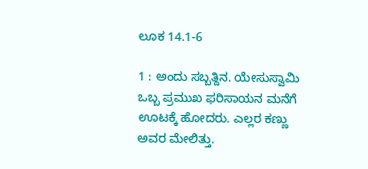ಲೂಕ 14.1-6

1 : ಅಂದು ಸಬ್ಬತ್ದಿನ. ಯೇಸುಸ್ವಾಮಿ ಒಬ್ಬ ಪ್ರಮುಖ ಫರಿಸಾಯನ ಮನೆಗೆ ಊಟಕ್ಕೆ ಹೋದರು. ಎಲ್ಲರ ಕಣ್ಣು ಅವರ ಮೇಲಿತ್ತು.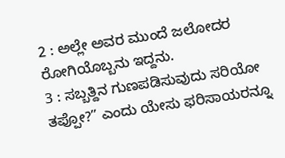2 : ಅಲ್ಲೇ ಅವರ ಮುಂದೆ ಜಲೋದರ ರೋಗಿಯೊಬ್ಬನು ಇದ್ದನು.
3 : ಸಬ್ಬತ್ದಿನ ಗುಣಪಡಿಸುವುದು ಸರಿಯೋ ತಪ್ಪೋ?” ಎಂದು ಯೇಸು ಫರಿಸಾಯರನ್ನೂ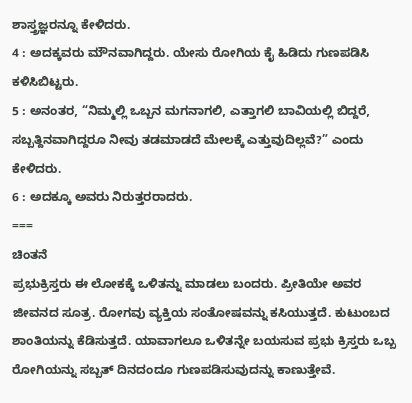ಶಾಸ್ತ್ರಜ್ಞರನ್ನೂ ಕೇಳಿದರು.
4 : ಅದಕ್ಕವರು ಮೌನವಾಗಿದ್ದರು. ಯೇಸು ರೋಗಿಯ ಕೈ ಹಿಡಿದು ಗುಣಪಡಿಸಿ ಕಳಿಸಿಬಿಟ್ಟರು.
5 : ಅನಂತರ, “ನಿಮ್ಮಲ್ಲಿ ಒಬ್ಬನ ಮಗನಾಗಲಿ, ಎತ್ತಾಗಲಿ ಬಾವಿಯಲ್ಲಿ ಬಿದ್ದರೆ, ಸಬ್ಬತ್ದಿನವಾಗಿದ್ದರೂ ನೀವು ತಡಮಾಡದೆ ಮೇಲಕ್ಕೆ ಎತ್ತುವುದಿಲ್ಲವೆ?” ಎಂದು ಕೇಳಿದರು.
6 : ಅದಕ್ಕೂ ಅವರು ನಿರುತ್ತರರಾದರು.
===
ಚಿಂತನೆ
ಪ್ರಭುಕ್ರಿಸ್ತರು ಈ ಲೋಕಕ್ಕೆ ಒಳಿತನ್ನು ಮಾಡಲು ಬಂದರು. ಪ್ರೀತಿಯೇ ಅವರ ಜೀವನದ ಸೂತ್ರ. ರೋಗವು ವ್ಯಕ್ತಿಯ ಸಂತೋಷವನ್ನು ಕಸಿಯುತ್ತದೆ. ಕುಟುಂಬದ ಶಾಂತಿಯನ್ನು ಕೆಡಿಸುತ್ತದೆ. ಯಾವಾಗಲೂ ಒಳಿತನ್ನೇ ಬಯಸುವ ಪ್ರಭು ಕ್ರಿಸ್ತರು ಒಬ್ಬ ರೋಗಿಯನ್ನು ಸಬ್ಬತ್ ದಿನದಂದೂ ಗುಣಪಡಿಸುವುದನ್ನು ಕಾಣುತ್ತೇವೆ.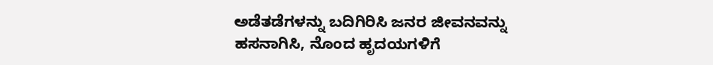ಅಡೆತಡೆಗಳನ್ನು ಬದಿಗಿರಿಸಿ ಜನರ ಜೀವನವನ್ನು ಹಸನಾಗಿಸಿ, ನೊಂದ ಹೃದಯಗಳಿಗೆ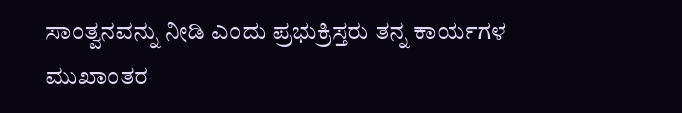ಸಾಂತ್ವನವನ್ನು ನೀಡಿ ಎಂದು ಪ್ರಭುಕ್ರಿಸ್ತರು ತನ್ನ ಕಾರ್ಯಗಳ ಮುಖಾಂತರ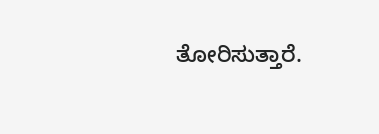ತೋರಿಸುತ್ತಾರೆ.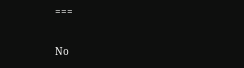===

No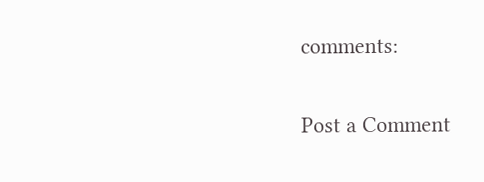comments:

Post a Comment